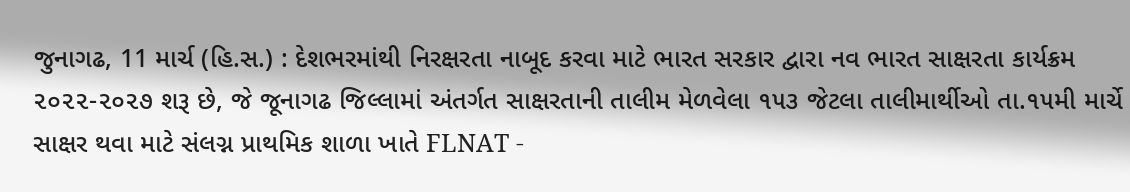જુનાગઢ, 11 માર્ચ (હિ.સ.) : દેશભરમાંથી નિરક્ષરતા નાબૂદ કરવા માટે ભારત સરકાર દ્વારા નવ ભારત સાક્ષરતા કાર્યક્રમ ૨૦૨૨-૨૦૨૭ શરૂ છે, જે જૂનાગઢ જિલ્લામાં અંતર્ગત સાક્ષરતાની તાલીમ મેળવેલા ૧૫૩ જેટલા તાલીમાર્થીઓ તા.૧૫મી માર્ચે સાક્ષર થવા માટે સંલગ્ન પ્રાથમિક શાળા ખાતે FLNAT -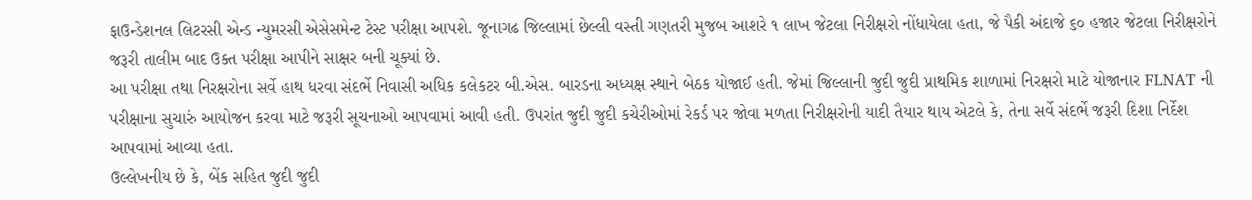ફાઉન્ડેશનલ લિટરસી એન્ડ ન્યુમરસી એસેસમેન્ટ ટેસ્ટ પરીક્ષા આપશે. જૂનાગઢ જિલ્લામાં છેલ્લી વસ્તી ગણતરી મુજબ આશરે ૧ લાખ જેટલા નિરીક્ષરો નોંધાયેલા હતા, જે પૈકી અંદાજે ૬૦ હજાર જેટલા નિરીક્ષરોને જરૂરી તાલીમ બાદ ઉક્ત પરીક્ષા આપીને સાક્ષર બની ચૂક્યાં છે.
આ પરીક્ષા તથા નિરક્ષરોના સર્વે હાથ ધરવા સંદર્ભે નિવાસી અધિક કલેકટર બી.એસ. બારડના અધ્યક્ષ સ્થાને બેઠક યોજાઈ હતી. જેમાં જિલ્લાની જુદી જુદી પ્રાથમિક શાળામાં નિરક્ષરો માટે યોજાનાર FLNAT ની પરીક્ષાના સુચારું આયોજન કરવા માટે જરૂરી સૂચનાઓ આપવામાં આવી હતી. ઉપરાંત જુદી જુદી કચેરીઓમાં રેકર્ડ પર જોવા મળતા નિરીક્ષરોની યાદી તૈયાર થાય એટલે કે, તેના સર્વે સંદર્ભે જરૂરી દિશા નિર્દેશ આપવામાં આવ્યા હતા.
ઉલ્લેખનીય છે કે, બેંક સહિત જુદી જુદી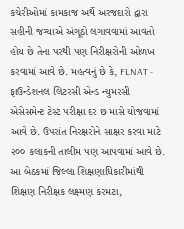કચેરીઓમાં કામકાજ અર્થે અરજદારો દ્વારા સહીની જગ્યાએ અંગૂઠો લગાવવામાં આવતો હોય છે તેના પરથી પણ નિરીક્ષરોની ઓળખ કરવામાં આવે છે. મહત્વનું છે કે, FLNAT - ફાઉન્ડેશનલ લિટરસી એન્ડ ન્યુમરસી એસેસમેન્ટ ટેસ્ટ પરીક્ષા દર છ માસે યોજવામાં આવે છે. ઉપરાંત નિરક્ષરોને સાક્ષર કરવા માટે ૨૦૦ કલાકની તાલીમ પણ આપવામાં આવે છે.
આ બેઠકમાં જિલ્લા શિક્ષણાધિકારીમાંથી શિક્ષણ નિરીક્ષક લક્ષ્મણ કરમટા,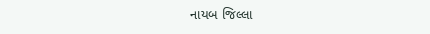નાયબ જિલ્લા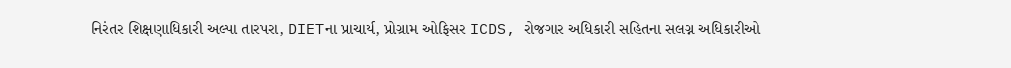નિરંતર શિક્ષણાધિકારી અલ્પા તારપરા, DIETના પ્રાચાર્ય, પ્રોગ્રામ ઓફિસર ICDS, રોજગાર અધિકારી સહિતના સલગ્ન અધિકારીઓ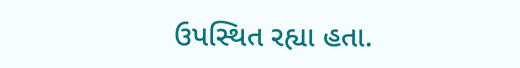ઉપસ્થિત રહ્યા હતા.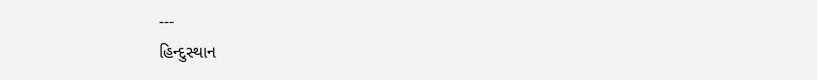---
હિન્દુસ્થાન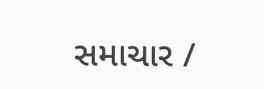સમાચાર /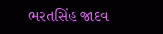ભરતસિંહ જાદવ